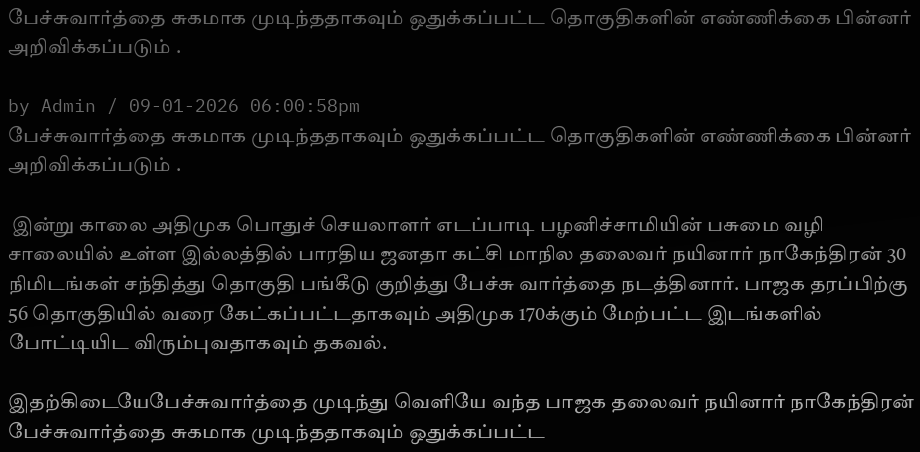பேச்சுவார்த்தை சுகமாக முடிந்ததாகவும் ஒதுக்கப்பட்ட தொகுதிகளின் எண்ணிக்கை பின்னர் அறிவிக்கப்படும் .

by Admin / 09-01-2026 06:00:58pm
பேச்சுவார்த்தை சுகமாக முடிந்ததாகவும் ஒதுக்கப்பட்ட தொகுதிகளின் எண்ணிக்கை பின்னர் அறிவிக்கப்படும் .

 இன்று காலை அதிமுக பொதுச் செயலாளர் எடப்பாடி பழனிச்சாமியின் பசுமை வழி சாலையில் உள்ள இல்லத்தில் பாரதிய ஜனதா கட்சி மாநில தலைவர் நயினார் நாகேந்திரன் 30 நிமிடங்கள் சந்தித்து தொகுதி பங்கீடு குறித்து பேச்சு வார்த்தை நடத்தினார். பாஜக தரப்பிற்கு 56 தொகுதியில் வரை கேட்கப்பட்டதாகவும் அதிமுக 170க்கும் மேற்பட்ட இடங்களில் போட்டியிட விரும்புவதாகவும் தகவல்.

இதற்கிடையேபேச்சுவார்த்தை முடிந்து வெளியே வந்த பாஜக தலைவர் நயினார் நாகேந்திரன் பேச்சுவார்த்தை சுகமாக முடிந்ததாகவும் ஒதுக்கப்பட்ட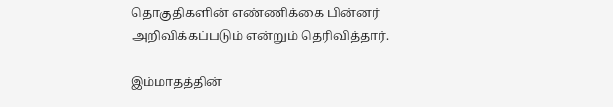தொகுதிகளின் எண்ணிக்கை பின்னர் அறிவிக்கப்படும் என்றும் தெரிவித்தார்.

இம்மாதத்தின்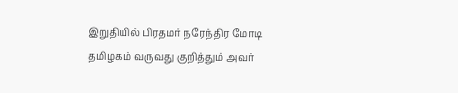இறுதியில் பிரதமர் நரேந்திர மோடி தமிழகம் வருவது குறித்தும் அவர்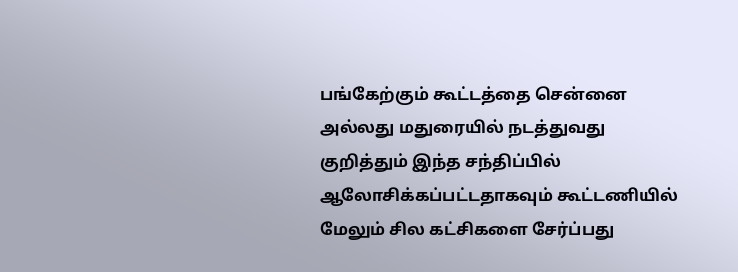பங்கேற்கும் கூட்டத்தை சென்னை அல்லது மதுரையில் நடத்துவது குறித்தும் இந்த சந்திப்பில் ஆலோசிக்கப்பட்டதாகவும் கூட்டணியில் மேலும் சில கட்சிகளை சேர்ப்பது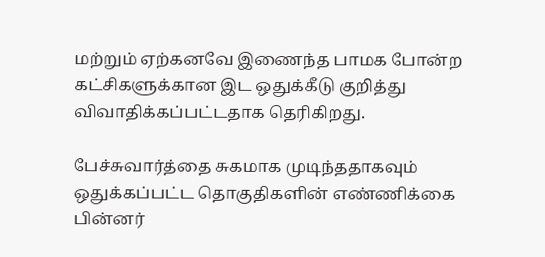மற்றும் ஏற்கனவே இணைந்த பாமக போன்ற கட்சிகளுக்கான இட ஒதுக்கீடு குறித்து விவாதிக்கப்பட்டதாக தெரிகிறது.

பேச்சுவார்த்தை சுகமாக முடிந்ததாகவும் ஒதுக்கப்பட்ட தொகுதிகளின் எண்ணிக்கை பின்னர்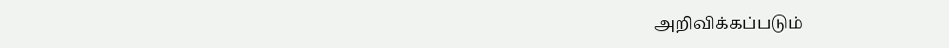அறிவிக்கப்படும்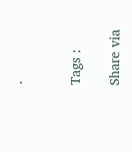.


Tags :

Share via